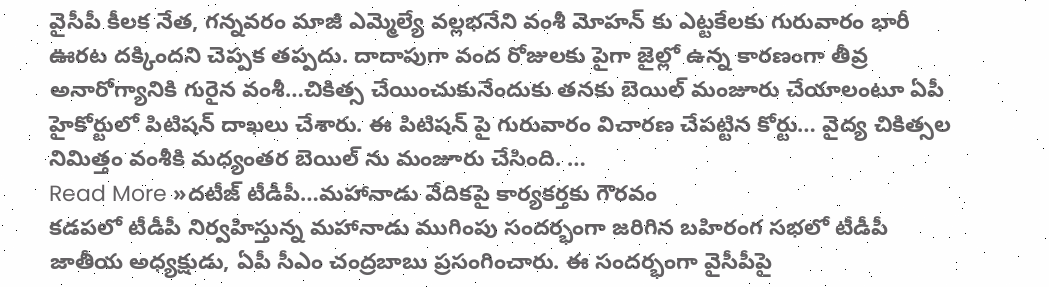వైసీపీ కీలక నేత, గన్నవరం మాజీ ఎమ్మెల్యే వల్లభనేని వంశీ మోహన్ కు ఎట్టకేలకు గురువారం భారీ ఊరట దక్కిందని చెప్పక తప్పదు. దాదాపుగా వంద రోజులకు పైగా జైల్లో ఉన్న కారణంగా తీవ్ర అనారోగ్యానికి గురైన వంశీ…చికిత్స చేయించుకునేందుకు తనకు బెయిల్ మంజూరు చేయాలంటూ ఏపీ హైకోర్టులో పిటిషన్ దాఖలు చేశారు. ఈ పిటిషన్ పై గురువారం విచారణ చేపట్టిన కోర్టు… వైద్య చికిత్సల నిమిత్తం వంశీకి మధ్యంతర బెయిల్ ను మంజూరు చేసింది. …
Read More »దటీజ్ టీడీపీ…మహానాడు వేదికపై కార్యకర్తకు గౌరవం
కడపలో టీడీపీ నిర్వహిస్తున్న మహానాడు ముగింపు సందర్భంగా జరిగిన బహిరంగ సభలో టీడీపీ జాతీయ అధ్యక్షుడు, ఏపీ సీఎం చంద్రబాబు ప్రసంగించారు. ఈ సందర్భంగా వైసీపీపై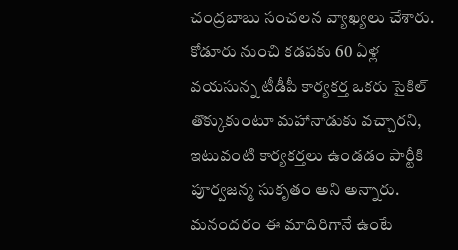చంద్రబాబు సంచలన వ్యాఖ్యలు చేశారు. కోడూరు నుంచి కడపకు 60 ఏళ్ల వయసున్న టీడీపీ కార్యకర్త ఒకరు సైకిల్ తొక్కుకుంటూ మహానాడుకు వచ్చారని, ఇటువంటి కార్యకర్తలు ఉండడం పార్టీకి పూర్వజన్మ సుకృతం అని అన్నారు. మనందరం ఈ మాదిరిగానే ఉంటే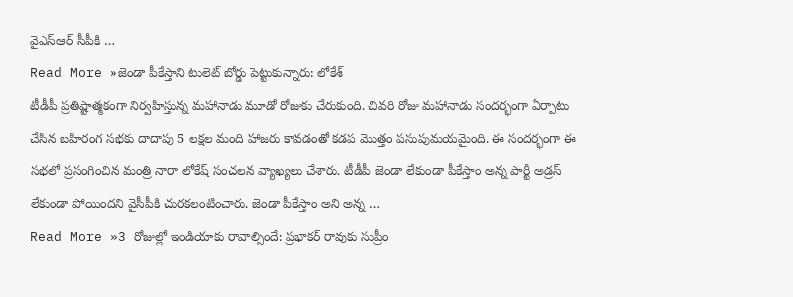వైఎస్ఆర్ సీపీకి …
Read More »జెండా పీకేస్తాని టులెట్ బోర్డు పెట్టుకున్నారు: లోకేశ్
టీడీపీ ప్రతిష్టాత్మకంగా నిర్వహిస్తున్న మహానాడు మూడో రోజుకు చేరుకుంది. చివరి రోజు మహానాడు సందర్భంగా ఏర్పాటు చేసిన బహిరంగ సభకు దాదాపు 5 లక్షల మంది హాజరు కావడంతో కడప మొత్తం పసుపుమయమైంది. ఈ సందర్భంగా ఈ సభలో ప్రసంగించిన మంత్రి నారా లోకేష్ సంచలన వ్యాఖ్యలు చేశారు. టీడీపీ జెండా లేకుండా పీకేస్తాం అన్న పార్టీ అడ్రస్ లేకుండా పోయిందని వైసీపీకి చురకలంటించారు. జెండా పీకేస్తాం అని అన్న …
Read More »3 రోజుల్లో ఇండియాకు రావాల్సిందే: ప్రభాకర్ రావుకు సుప్రీం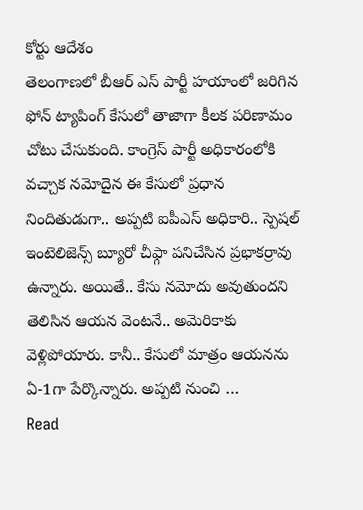కోర్టు ఆదేశం
తెలంగాణలో బీఆర్ ఎస్ పార్టీ హయాంలో జరిగిన ఫోన్ ట్యాపింగ్ కేసులో తాజాగా కీలక పరిణామం చోటు చేసుకుంది. కాంగ్రెస్ పార్టీ అధికారంలోకి వచ్చాక నమోదైన ఈ కేసులో ప్రధాన నిందితుడుగా.. అప్పటి ఐపీఎస్ అధికారి.. స్పెషల్ ఇంటెలిజెన్స్ బ్యూరో చీఫ్గా పనిచేసిన ప్రభాకర్రావు ఉన్నారు. అయితే.. కేసు నమోదు అవుతుందని తెలిసిన ఆయన వెంటనే.. అమెరికాకు వెళ్లిపోయారు. కానీ.. కేసులో మాత్రం ఆయనను ఏ-1గా పేర్కొన్నారు. అప్పటి నుంచి …
Read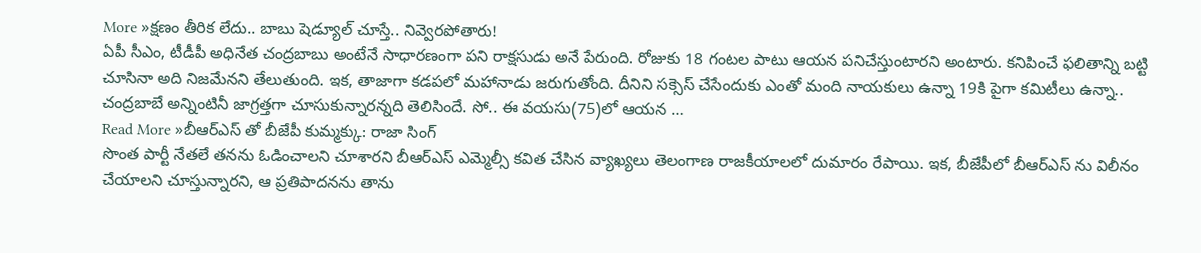More »క్షణం తీరిక లేదు.. బాబు షెడ్యూల్ చూస్తే.. నివ్వెరపోతారు!
ఏపీ సీఎం, టీడీపీ అధినేత చంద్రబాబు అంటేనే సాధారణంగా పని రాక్షసుడు అనే పేరుంది. రోజుకు 18 గంటల పాటు ఆయన పనిచేస్తుంటారని అంటారు. కనిపించే ఫలితాన్ని బట్టి చూసినా అది నిజమేనని తేలుతుంది. ఇక, తాజాగా కడపలో మహానాడు జరుగుతోంది. దీనిని సక్సెస్ చేసేందుకు ఎంతో మంది నాయకులు ఉన్నా 19కి పైగా కమిటీలు ఉన్నా.. చంద్రబాబే అన్నింటినీ జాగ్రత్తగా చూసుకున్నారన్నది తెలిసిందే. సో.. ఈ వయసు(75)లో ఆయన …
Read More »బీఆర్ఎస్ తో బీజేపీ కుమ్మక్కు: రాజా సింగ్
సొంత పార్టీ నేతలే తనను ఓడించాలని చూశారని బీఆర్ఎస్ ఎమ్మెల్సీ కవిత చేసిన వ్యాఖ్యలు తెలంగాణ రాజకీయాలలో దుమారం రేపాయి. ఇక, బీజేపీలో బీఆర్ఎస్ ను విలీనం చేయాలని చూస్తున్నారని, ఆ ప్రతిపాదనను తాను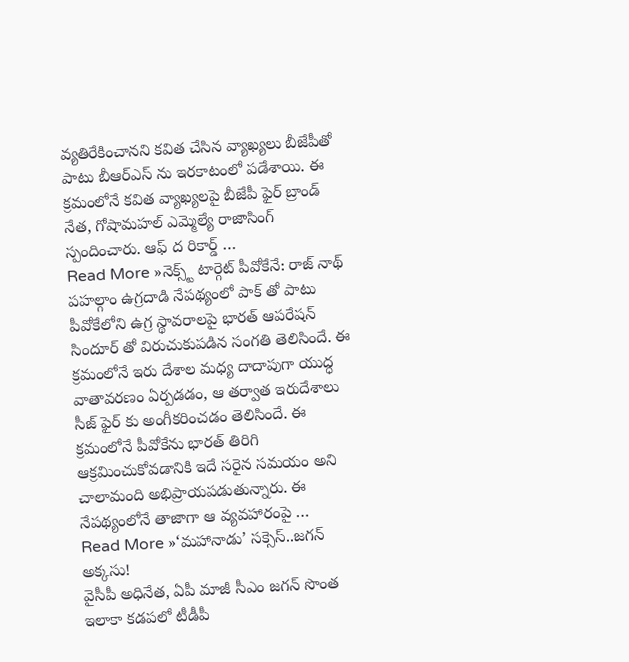వ్యతిరేకించానని కవిత చేసిన వ్యాఖ్యలు బీజేపీతో పాటు బీఆర్ఎస్ ను ఇరకాటంలో పడేశాయి. ఈ క్రమంలోనే కవిత వ్యాఖ్యలపై బీజేపీ ఫైర్ బ్రాండ్ నేత, గోషామహల్ ఎమ్మెల్యే రాజాసింగ్ స్పందించారు. ఆఫ్ ద రికార్డ్ …
Read More »నెక్స్ట్ టార్గెట్ పీవోకేనే: రాజ్ నాథ్
పహల్గాం ఉగ్రదాడి నేపథ్యంలో పాక్ తో పాటు పీవోకేలోని ఉగ్ర స్థావరాలపై భారత్ ఆపరేషన్ సిందూర్ తో విరుచుకుపడిన సంగతి తెలిసిందే. ఈ క్రమంలోనే ఇరు దేశాల మధ్య దాదాపుగా యుద్ధ వాతావరణం ఏర్పడడం, ఆ తర్వాత ఇరుదేశాలు సీజ్ ఫైర్ కు అంగీకరించడం తెలిసిందే. ఈ క్రమంలోనే పీవోకేను భారత్ తిరిగి ఆక్రమించుకోవడానికి ఇదే సరైన సమయం అని చాలామంది అభిప్రాయపడుతున్నారు. ఈ నేపథ్యంలోనే తాజాగా ఆ వ్యవహారంపై …
Read More »‘మహానాడు’ సక్సెస్..జగన్ అక్కసు!
వైసీపీ అధినేత, ఏపీ మాజీ సీఎం జగన్ సొంత ఇలాకా కడపలో టీడీపీ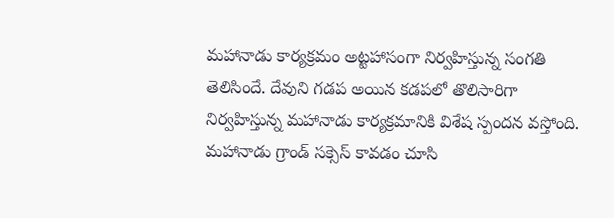మహానాడు కార్యక్రమం అట్టహాసంగా నిర్వహిస్తున్న సంగతి తెలిసిందే. దేవుని గడప అయిన కడపలో తొలిసారిగా నిర్వహిస్తున్న మహానాడు కార్యక్రమానికి విశేష స్పందన వస్తోంది. మహానాడు గ్రాండ్ సక్సెస్ కావడం చూసి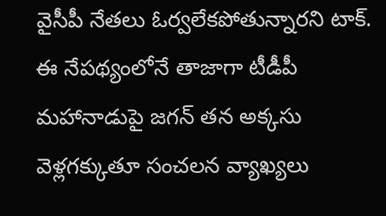వైసీపీ నేతలు ఓర్వలేకపోతున్నారని టాక్. ఈ నేపథ్యంలోనే తాజాగా టీడీపీ మహానాడుపై జగన్ తన అక్కసు వెళ్లగక్కుతూ సంచలన వ్యాఖ్యలు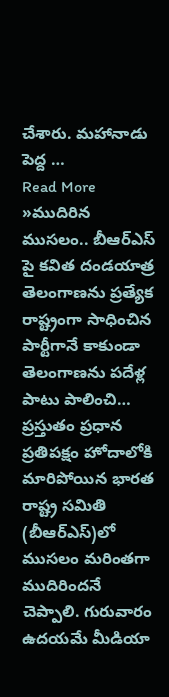చేశారు. మహానాడు పెద్ద …
Read More »ముదిరిన ముసలం.. బీఆర్ఎస్ పై కవిత దండయాత్ర
తెలంగాణను ప్రత్యేక రాష్ట్రంగా సాధించిన పార్టీగానే కాకుండా తెలంగాణను పదేళ్ల పాటు పాలించి… ప్రస్తుతం ప్రధాన ప్రతిపక్షం హోదాలోకి మారిపోయిన భారత రాష్ట్ర సమితి (బీఆర్ఎస్)లో ముసలం మరింతగా ముదిరిందనే చెప్పాలి. గురువారం ఉదయమే మీడియా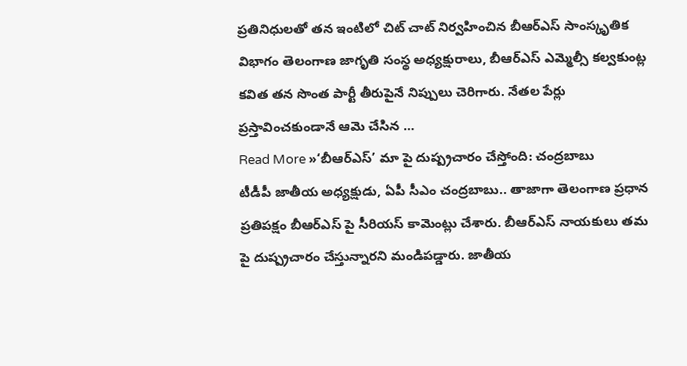ప్రతినిధులతో తన ఇంటిలో చిట్ చాట్ నిర్వహించిన బీఆర్ఎస్ సాంస్కృతిక విభాగం తెలంగాణ జాగృతి సంస్థ అధ్యక్షురాలు, బీఆర్ఎస్ ఎమ్మెల్సీ కల్వకుంట్ల కవిత తన సొంత పార్టీ తీరుపైనే నిప్పులు చెరిగారు. నేతల పేర్లు ప్రస్తావించకుండానే ఆమె చేసిన …
Read More »‘బీఆర్ఎస్’ మా పై దుష్ప్రచారం చేస్తోంది: చంద్రబాబు
టీడీపీ జాతీయ అధ్యక్షుడు, ఏపీ సీఎం చంద్రబాబు.. తాజాగా తెలంగాణ ప్రధాన ప్రతిపక్షం బీఆర్ఎస్ పై సీరియస్ కామెంట్లు చేశారు. బీఆర్ఎస్ నాయకులు తమ పై దుష్ప్రచారం చేస్తున్నారని మండిపడ్డారు. జాతీయ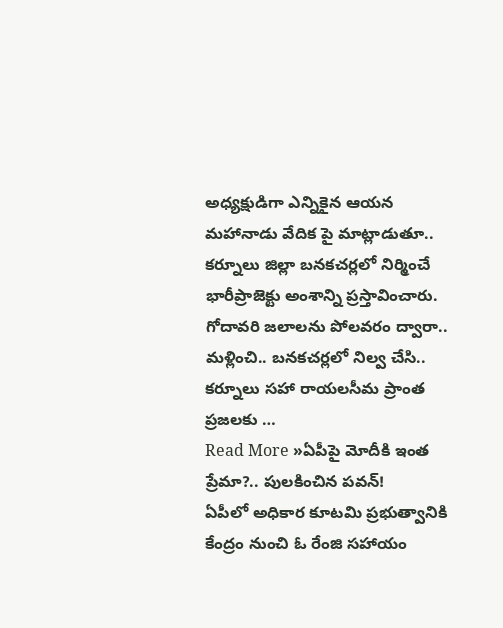అధ్యక్షుడిగా ఎన్నికైన ఆయన మహానాడు వేదిక పై మాట్లాడుతూ.. కర్నూలు జిల్లా బనకచర్లలో నిర్మించే భారీప్రాజెక్టు అంశాన్ని ప్రస్తావించారు. గోదావరి జలాలను పోలవరం ద్వారా.. మళ్లించి.. బనకచర్లలో నిల్వ చేసి.. కర్నూలు సహా రాయలసీమ ప్రాంత ప్రజలకు …
Read More »ఏపీపై మోదీకి ఇంత ప్రేమా?.. పులకించిన పవన్!
ఏపీలో అధికార కూటమి ప్రభుత్వానికి కేంద్రం నుంచి ఓ రేంజి సహాయం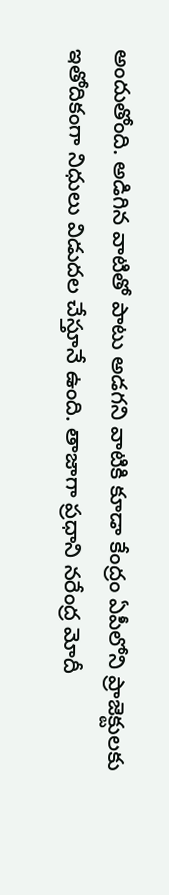అందుతోంది. అడిగిన వాటితో పాటు అడగని వాటికి కూడా కేంద్రం ఏపీలోని ప్రాజెక్టులకు ఇతోదికంగా నిధులు విడుదల చేస్తూనే ఉంది. తాజాగా ప్రధాని నరేంద్ర మోదీ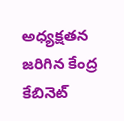అధ్యక్షతన జరిగిన కేంద్ర కేబినెట్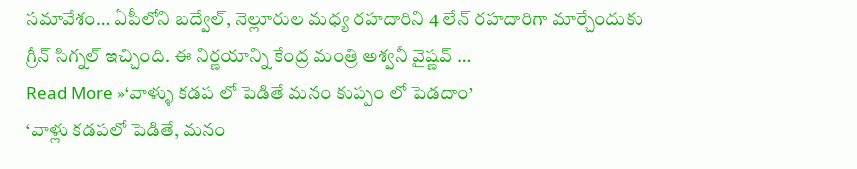సమావేశం… ఏపీలోని బద్వేల్, నెల్లూరుల మధ్య రహదారిని 4 లేన్ రహదారిగా మార్చేందుకు గ్రీన్ సిగ్నల్ ఇచ్చింది. ఈ నిర్ణయాన్ని కేంద్ర మంత్రి అశ్వనీ వైష్ణవ్ …
Read More »‘వాళ్ళు కడప లో పెడితే మనం కుప్పం లో పెడదాం’
‘వాళ్లు కడపలో పెడితే, మనం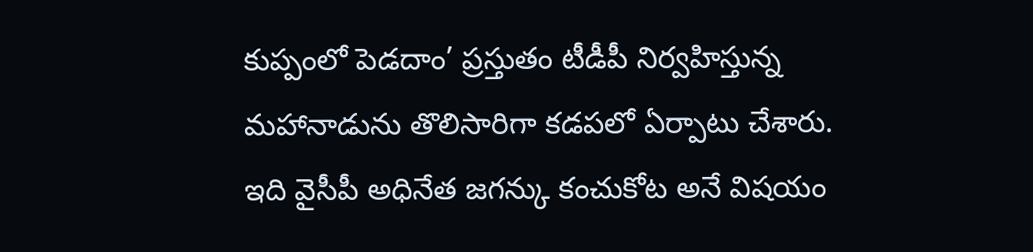కుప్పంలో పెడదాం’ ప్రస్తుతం టీడీపీ నిర్వహిస్తున్న మహానాడును తొలిసారిగా కడపలో ఏర్పాటు చేశారు. ఇది వైసీపీ అధినేత జగన్కు కంచుకోట అనే విషయం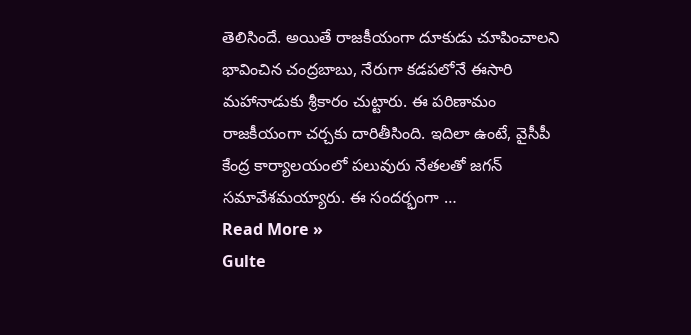తెలిసిందే. అయితే రాజకీయంగా దూకుడు చూపించాలని భావించిన చంద్రబాబు, నేరుగా కడపలోనే ఈసారి మహానాడుకు శ్రీకారం చుట్టారు. ఈ పరిణామం రాజకీయంగా చర్చకు దారితీసింది. ఇదిలా ఉంటే, వైసీపీ కేంద్ర కార్యాలయంలో పలువురు నేతలతో జగన్ సమావేశమయ్యారు. ఈ సందర్భంగా …
Read More »
Gulte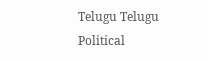Telugu Telugu Political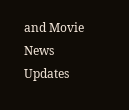and Movie News Updates